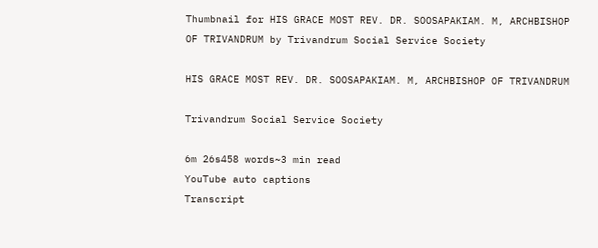Thumbnail for HIS GRACE MOST REV. DR. SOOSAPAKIAM. M, ARCHBISHOP OF TRIVANDRUM by Trivandrum Social Service Society

HIS GRACE MOST REV. DR. SOOSAPAKIAM. M, ARCHBISHOP OF TRIVANDRUM

Trivandrum Social Service Society

6m 26s458 words~3 min read
YouTube auto captions
Transcript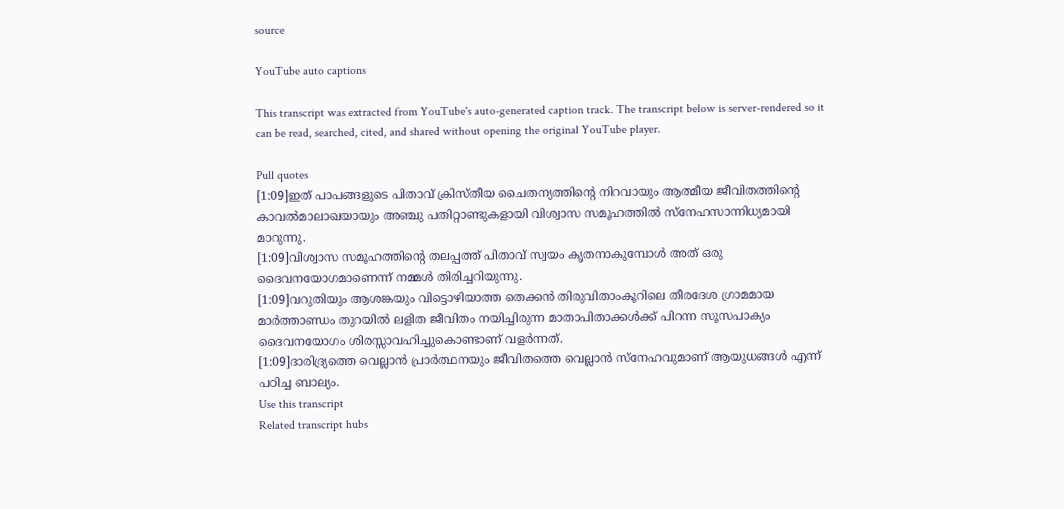source

YouTube auto captions

This transcript was extracted from YouTube's auto-generated caption track. The transcript below is server-rendered so it can be read, searched, cited, and shared without opening the original YouTube player.

Pull quotes
[1:09]ഇത് പാപങ്ങളുടെ പിതാവ് ക്രിസ്തീയ ചൈതന്യത്തിന്റെ നിറവായും ആത്മീയ ജീവിതത്തിന്റെ കാവൽമാലാഖയായും അഞ്ചു പതിറ്റാണ്ടുകളായി വിശ്വാസ സമൂഹത്തിൽ സ്നേഹസാന്നിധ്യമായി മാറുന്നു.
[1:09]വിശ്വാസ സമൂഹത്തിന്റെ തലപ്പത്ത് പിതാവ് സ്വയം കൃതനാകുമ്പോൾ അത് ഒരു ദൈവനയോഗമാണെന്ന് നമ്മൾ തിരിച്ചറിയുന്നു.
[1:09]വറുതിയും ആശങ്കയും വിട്ടൊഴിയാത്ത തെക്കൻ തിരുവിതാംകൂറിലെ തീരദേശ ഗ്രാമമായ മാർത്താണ്ഡം തുറയിൽ ലളിത ജീവിതം നയിച്ചിരുന്ന മാതാപിതാക്കൾക്ക് പിറന്ന സൂസപാക്യം ദൈവനയോഗം ശിരസ്സാവഹിച്ചുകൊണ്ടാണ് വളർന്നത്.
[1:09]ദാരിദ്ര്യത്തെ വെല്ലാൻ പ്രാർത്ഥനയും ജീവിതത്തെ വെല്ലാൻ സ്നേഹവുമാണ് ആയുധങ്ങൾ എന്ന് പഠിച്ച ബാല്യം.
Use this transcript
Related transcript hubs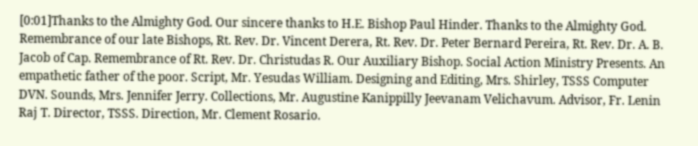[0:01]Thanks to the Almighty God. Our sincere thanks to H.E. Bishop Paul Hinder. Thanks to the Almighty God. Remembrance of our late Bishops, Rt. Rev. Dr. Vincent Derera, Rt. Rev. Dr. Peter Bernard Pereira, Rt. Rev. Dr. A. B. Jacob of Cap. Remembrance of Rt. Rev. Dr. Christudas R. Our Auxiliary Bishop. Social Action Ministry Presents. An empathetic father of the poor. Script, Mr. Yesudas William. Designing and Editing, Mrs. Shirley, TSSS Computer DVN. Sounds, Mrs. Jennifer Jerry. Collections, Mr. Augustine Kanippilly Jeevanam Velichavum. Advisor, Fr. Lenin Raj T. Director, TSSS. Direction, Mr. Clement Rosario.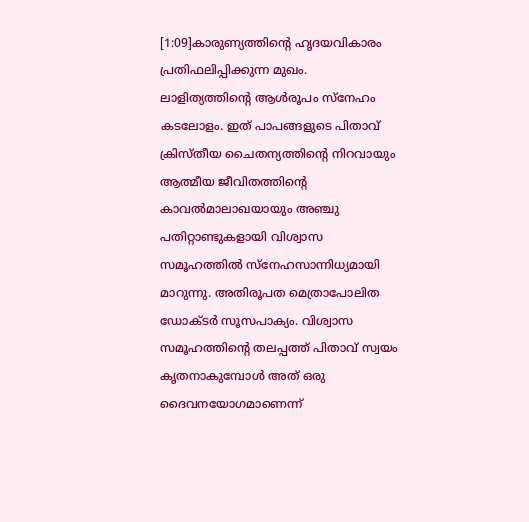[1:09]കാരുണ്യത്തിന്റെ ഹൃദയവികാരം പ്രതിഫലിപ്പിക്കുന്ന മുഖം. ലാളിത്യത്തിന്റെ ആൾരൂപം സ്നേഹം കടലോളം. ഇത് പാപങ്ങളുടെ പിതാവ് ക്രിസ്തീയ ചൈതന്യത്തിന്റെ നിറവായും ആത്മീയ ജീവിതത്തിന്റെ കാവൽമാലാഖയായും അഞ്ചു പതിറ്റാണ്ടുകളായി വിശ്വാസ സമൂഹത്തിൽ സ്നേഹസാന്നിധ്യമായി മാറുന്നു. അതിരൂപത മെത്രാപോലിത ഡോക്ടർ സൂസപാക്യം. വിശ്വാസ സമൂഹത്തിന്റെ തലപ്പത്ത് പിതാവ് സ്വയം കൃതനാകുമ്പോൾ അത് ഒരു ദൈവനയോഗമാണെന്ന്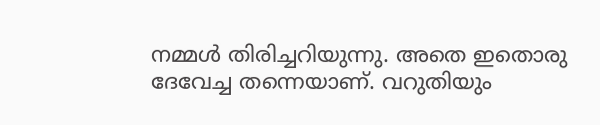നമ്മൾ തിരിച്ചറിയുന്നു. അതെ ഇതൊരു ദേവേച്ച തന്നെയാണ്. വറുതിയും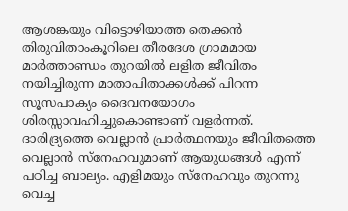ആശങ്കയും വിട്ടൊഴിയാത്ത തെക്കൻ തിരുവിതാംകൂറിലെ തീരദേശ ഗ്രാമമായ മാർത്താണ്ഡം തുറയിൽ ലളിത ജീവിതം നയിച്ചിരുന്ന മാതാപിതാക്കൾക്ക് പിറന്ന സൂസപാക്യം ദൈവനയോഗം ശിരസ്സാവഹിച്ചുകൊണ്ടാണ് വളർന്നത്. ദാരിദ്ര്യത്തെ വെല്ലാൻ പ്രാർത്ഥനയും ജീവിതത്തെ വെല്ലാൻ സ്നേഹവുമാണ് ആയുധങ്ങൾ എന്ന് പഠിച്ച ബാല്യം. എളിമയും സ്നേഹവും തുറന്നു വെച്ച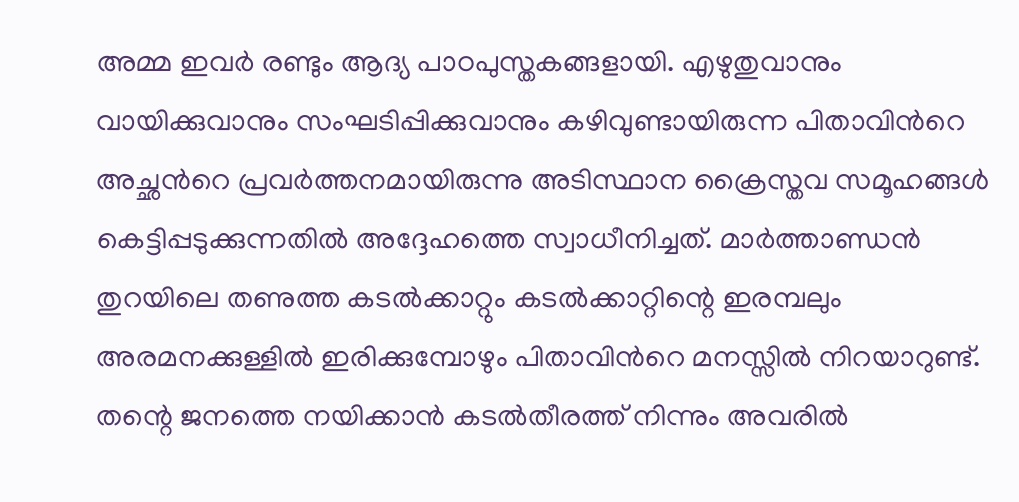അമ്മ ഇവർ രണ്ടും ആദ്യ പാഠപുസ്തകങ്ങളായി. എഴുതുവാനും വായിക്കുവാനും സംഘടിപ്പിക്കുവാനും കഴിവുണ്ടായിരുന്ന പിതാവിൻറെ അച്ഛൻറെ പ്രവർത്തനമായിരുന്നു അടിസ്ഥാന ക്രൈസ്തവ സമൂഹങ്ങൾ കെട്ടിപ്പടുക്കുന്നതിൽ അദ്ദേഹത്തെ സ്വാധീനിച്ചത്. മാർത്താണ്ഡൻ തുറയിലെ തണുത്ത കടൽക്കാറ്റും കടൽക്കാറ്റിന്റെ ഇരമ്പലും അരമനക്കുള്ളിൽ ഇരിക്കുമ്പോഴും പിതാവിൻറെ മനസ്സിൽ നിറയാറുണ്ട്. തന്റെ ജനത്തെ നയിക്കാൻ കടൽതീരത്ത് നിന്നും അവരിൽ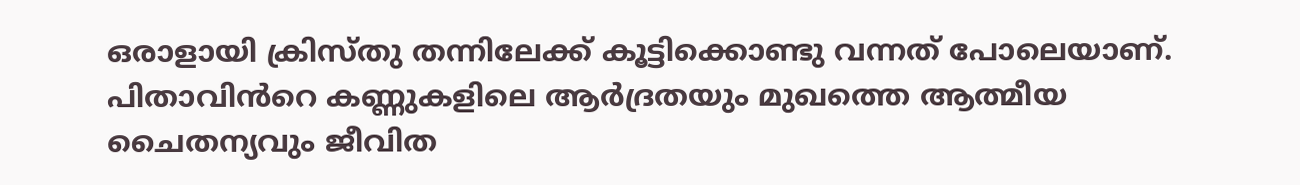ഒരാളായി ക്രിസ്തു തന്നിലേക്ക് കൂട്ടിക്കൊണ്ടു വന്നത് പോലെയാണ്. പിതാവിൻറെ കണ്ണുകളിലെ ആർദ്രതയും മുഖത്തെ ആത്മീയ ചൈതന്യവും ജീവിത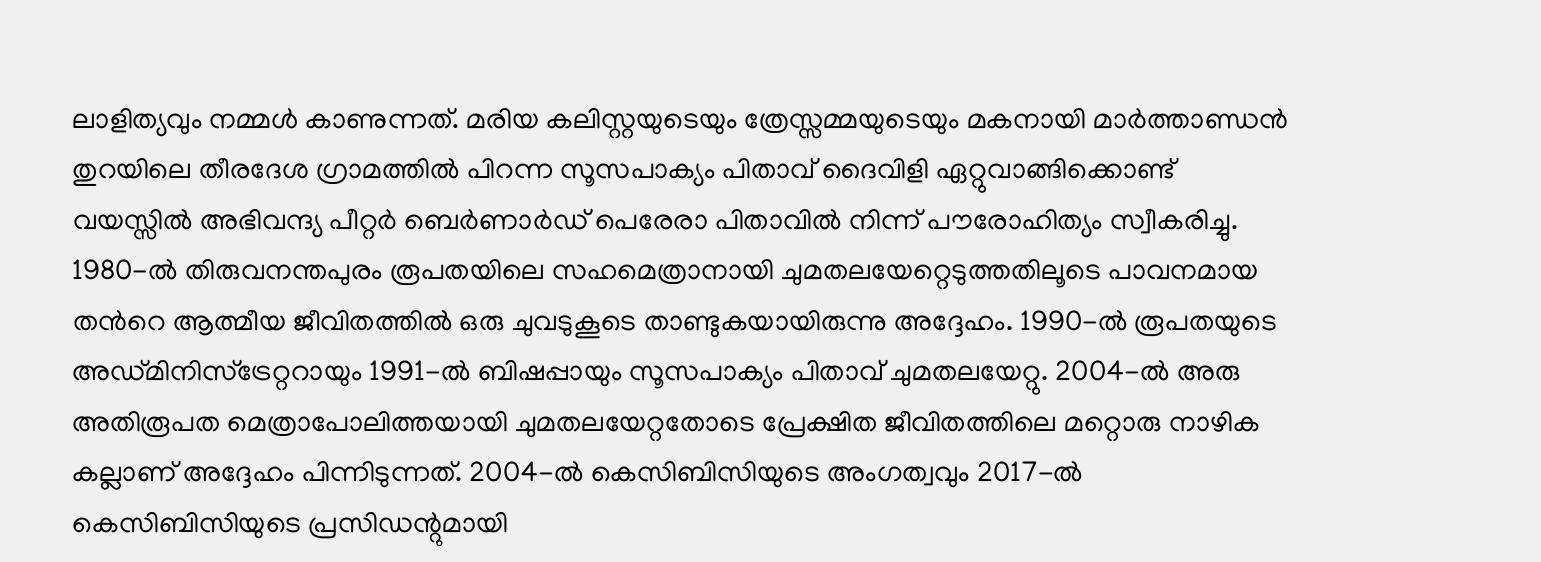ലാളിത്യവും നമ്മൾ കാണുന്നത്. മരിയ കലിസ്റ്റയുടെയും ത്രേസ്സമ്മയുടെയും മകനായി മാർത്താണ്ഡൻ തുറയിലെ തീരദേശ ഗ്രാമത്തിൽ പിറന്ന സൂസപാക്യം പിതാവ് ദൈവിളി ഏറ്റുവാങ്ങിക്കൊണ്ട് വയസ്സിൽ അഭിവന്ദ്യ പീറ്റർ ബെർണാർഡ് പെരേരാ പിതാവിൽ നിന്ന് പൗരോഹിത്യം സ്വീകരിച്ചു. 1980-ൽ തിരുവനന്തപുരം രൂപതയിലെ സഹമെത്രാനായി ചുമതലയേറ്റെടുത്തതിലൂടെ പാവനമായ തൻറെ ആത്മീയ ജീവിതത്തിൽ ഒരു ചുവടുകൂടെ താണ്ടുകയായിരുന്നു അദ്ദേഹം. 1990-ൽ രൂപതയുടെ അഡ്മിനിസ്ട്രേറ്ററായും 1991-ൽ ബിഷപ്പായും സൂസപാക്യം പിതാവ് ചുമതലയേറ്റു. 2004-ൽ അരു അതിരൂപത മെത്രാപോലിത്തയായി ചുമതലയേറ്റതോടെ പ്രേക്ഷിത ജീവിതത്തിലെ മറ്റൊരു നാഴിക കല്ലാണ് അദ്ദേഹം പിന്നിടുന്നത്. 2004-ൽ കെസിബിസിയുടെ അംഗത്വവും 2017-ൽ കെസിബിസിയുടെ പ്രസിഡന്റുമായി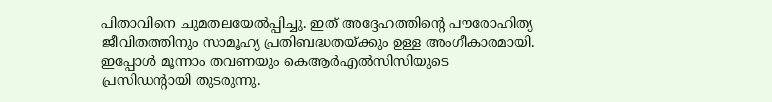പിതാവിനെ ചുമതലയേൽപ്പിച്ചു. ഇത് അദ്ദേഹത്തിന്റെ പൗരോഹിത്യ ജീവിതത്തിനും സാമൂഹ്യ പ്രതിബദ്ധതയ്ക്കും ഉള്ള അംഗീകാരമായി. ഇപ്പോൾ മൂന്നാം തവണയും കെആർഎൽസിസിയുടെ പ്രസിഡന്റായി തുടരുന്നു.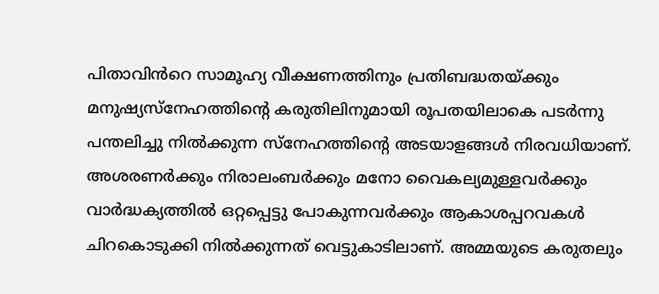പിതാവിൻറെ സാമൂഹ്യ വീക്ഷണത്തിനും പ്രതിബദ്ധതയ്ക്കും മനുഷ്യസ്നേഹത്തിന്റെ കരുതിലിനുമായി രൂപതയിലാകെ പടർന്നു പന്തലിച്ചു നിൽക്കുന്ന സ്നേഹത്തിന്റെ അടയാളങ്ങൾ നിരവധിയാണ്. അശരണർക്കും നിരാലംബർക്കും മനോ വൈകല്യമുള്ളവർക്കും വാർദ്ധക്യത്തിൽ ഒറ്റപ്പെട്ടു പോകുന്നവർക്കും ആകാശപ്പറവകൾ ചിറകൊടുക്കി നിൽക്കുന്നത് വെട്ടുകാടിലാണ്. അമ്മയുടെ കരുതലും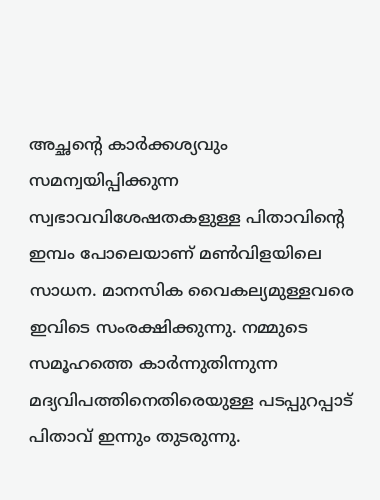അച്ഛന്റെ കാർക്കശ്യവും സമന്വയിപ്പിക്കുന്ന സ്വഭാവവിശേഷതകളുള്ള പിതാവിന്റെ ഇമ്പം പോലെയാണ് മൺവിളയിലെ സാധന. മാനസിക വൈകല്യമുള്ളവരെ ഇവിടെ സംരക്ഷിക്കുന്നു. നമ്മുടെ സമൂഹത്തെ കാർന്നുതിന്നുന്ന മദ്യവിപത്തിനെതിരെയുള്ള പടപ്പുറപ്പാട് പിതാവ് ഇന്നും തുടരുന്നു.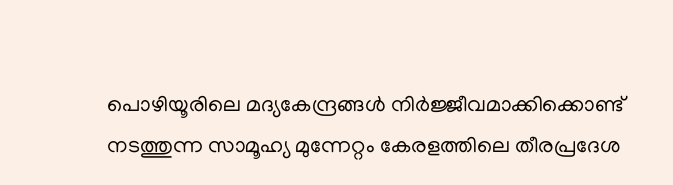പൊഴിയൂരിലെ മദ്യകേന്ദ്രങ്ങൾ നിർജ്ജീവമാക്കിക്കൊണ്ട് നടത്തുന്ന സാമൂഹ്യ മുന്നേറ്റം കേരളത്തിലെ തീരപ്രദേശ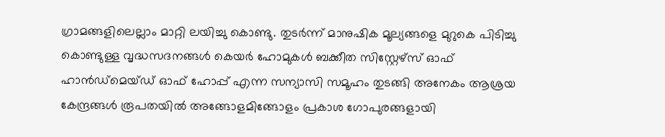ഗ്രാമങ്ങളിലെല്ലാം മാറ്റി ലയിച്ചു കൊണ്ടു. തുടർന്ന് മാനുഷിക മൂല്യങ്ങളെ മുറുകെ പിടിച്ചു കൊണ്ടുള്ള വൃദ്ധസദനങ്ങൾ കെയർ ഹോമുകൾ ബക്കീത സിസ്റ്റേഴ്സ് ഓഫ് ഹാൻഡ്മെയ്ഡ് ഓഫ് ഹോപ്പ് എന്ന സന്യാസി സമൂഹം തുടങ്ങി അനേകം ആശ്രയ കേന്ദ്രങ്ങൾ രൂപതയിൽ അങ്ങോളമിങ്ങോളം പ്രകാശ ഗോപുരങ്ങളായി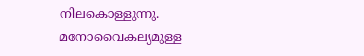നിലകൊള്ളുന്നു. മനോവൈകല്യമുള്ള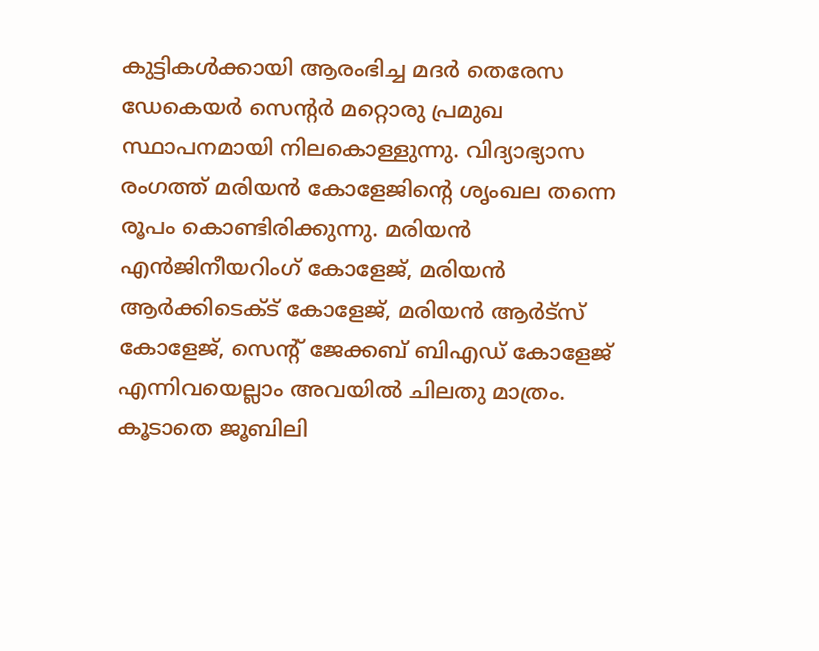കുട്ടികൾക്കായി ആരംഭിച്ച മദർ തെരേസ ഡേകെയർ സെന്റർ മറ്റൊരു പ്രമുഖ സ്ഥാപനമായി നിലകൊള്ളുന്നു. വിദ്യാഭ്യാസ രംഗത്ത് മരിയൻ കോളേജിന്റെ ശൃംഖല തന്നെ രൂപം കൊണ്ടിരിക്കുന്നു. മരിയൻ എൻജിനീയറിംഗ് കോളേജ്, മരിയൻ ആർക്കിടെക്ട് കോളേജ്, മരിയൻ ആർട്സ് കോളേജ്, സെന്റ് ജേക്കബ് ബിഎഡ് കോളേജ് എന്നിവയെല്ലാം അവയിൽ ചിലതു മാത്രം. കൂടാതെ ജൂബിലി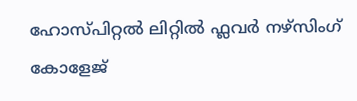ഹോസ്പിറ്റൽ ലിറ്റിൽ ഫ്ലവർ നഴ്സിംഗ് കോളേജ്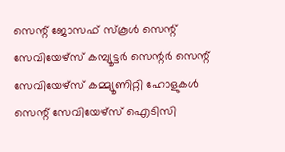സെന്റ് ജോസഫ് സ്കൂൾ സെന്റ് സേവിയേഴ്സ് കമ്പ്യൂട്ടർ സെന്റർ സെന്റ് സേവിയേഴ്സ് കമ്മ്യൂണിറ്റി ഹോളുകൾ സെന്റ് സേവിയേഴ്സ് ഐടിസി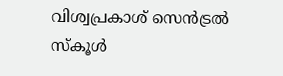വിശ്വപ്രകാശ് സെൻട്രൽ സ്കൂൾ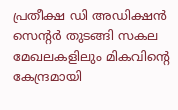പ്രതീക്ഷ ഡി അഡിക്ഷൻ സെന്റർ തുടങ്ങി സകല മേഖലകളിലും മികവിന്റെ കേന്ദ്രമായി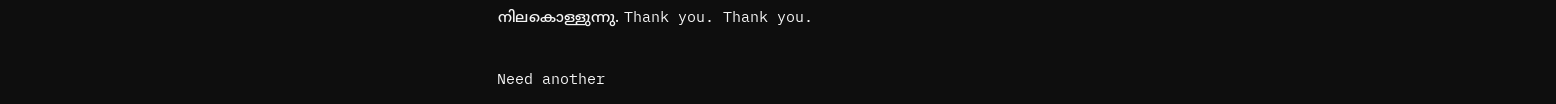നിലകൊള്ളുന്നു. Thank you. Thank you.

Need another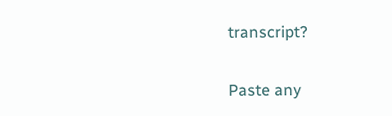transcript?

Paste any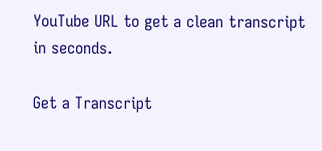YouTube URL to get a clean transcript in seconds.

Get a Transcript